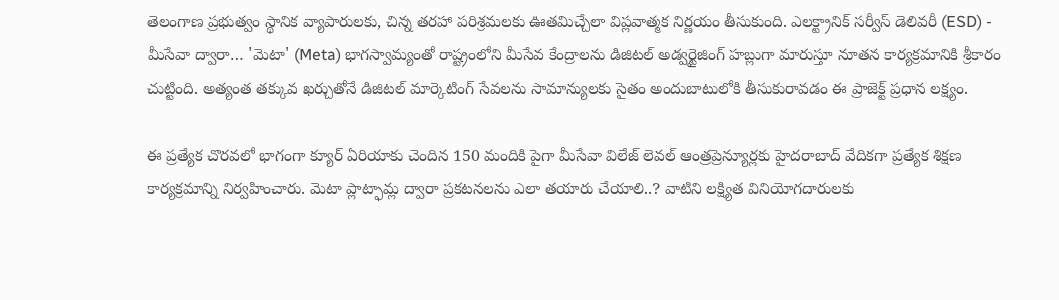తెలంగాణ ప్రభుత్వం స్థానిక వ్యాపారులకు, చిన్న తరహా పరిశ్రమలకు ఊతమిచ్చేలా విప్లవాత్మక నిర్ణయం తీసుకుంది. ఎలక్ట్రానిక్ సర్వీస్ డెలివరీ (ESD) - మీసేవా ద్వారా… 'మెటా' (Meta) భాగస్వామ్యంతో రాష్ట్రంలోని మీసేవ కేంద్రాలను డిజిటల్ అడ్వర్టైజింగ్ హబ్లుగా మారుస్తూ నూతన కార్యక్రమానికి శ్రీకారం చుట్టింది. అత్యంత తక్కువ ఖర్చుతోనే డిజిటల్ మార్కెటింగ్ సేవలను సామాన్యులకు సైతం అందుబాటులోకి తీసుకురావడం ఈ ప్రాజెక్ట్ ప్రధాన లక్ష్యం.

ఈ ప్రత్యేక చొరవలో భాగంగా క్యూర్ ఏరియాకు చెందిన 150 మందికి పైగా మీసేవా విలేజ్ లెవల్ ఆంత్రప్రెన్యూర్లకు హైదరాబాద్ వేదికగా ప్రత్యేక శిక్షణ కార్యక్రమాన్ని నిర్వహించారు. మెటా ప్లాట్ఫామ్ల ద్వారా ప్రకటనలను ఎలా తయారు చేయాలి..? వాటిని లక్ష్యిత వినియోగదారులకు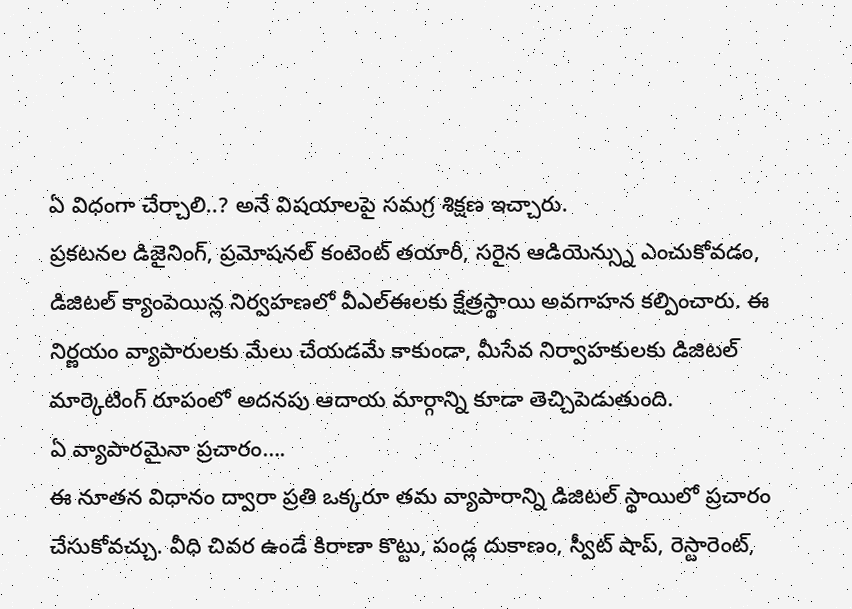ఏ విధంగా చేర్చాలి..? అనే విషయాలపై సమగ్ర శిక్షణ ఇచ్చారు.
ప్రకటనల డిజైనింగ్, ప్రమోషనల్ కంటెంట్ తయారీ, సరైన ఆడియెన్స్ను ఎంచుకోవడం, డిజిటల్ క్యాంపెయిన్ల నిర్వహణలో వీఎల్ఈలకు క్షేత్రస్థాయి అవగాహన కల్పించారు. ఈ నిర్ణయం వ్యాపారులకు మేలు చేయడమే కాకుండా, మీసేవ నిర్వాహకులకు డిజిటల్ మార్కెటింగ్ రూపంలో అదనపు ఆదాయ మార్గాన్ని కూడా తెచ్చిపెడుతుంది.
ఏ వ్యాపారమైనా ప్రచారం….
ఈ నూతన విధానం ద్వారా ప్రతి ఒక్కరూ తమ వ్యాపారాన్ని డిజిటల్ స్థాయిలో ప్రచారం చేసుకోవచ్చు. వీధి చివర ఉండే కిరాణా కొట్టు, పండ్ల దుకాణం, స్వీట్ షాప్, రెస్టారెంట్,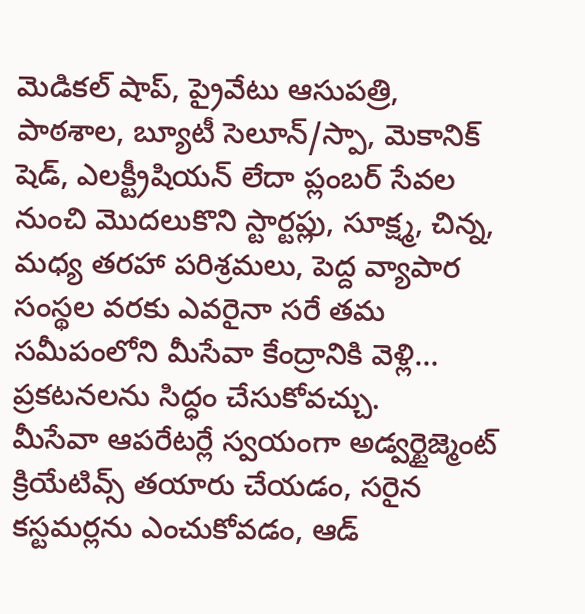మెడికల్ షాప్, ప్రైవేటు ఆసుపత్రి, పాఠశాల, బ్యూటీ సెలూన్/స్పా, మెకానిక్ షెడ్, ఎలక్ట్రీషియన్ లేదా ప్లంబర్ సేవల నుంచి మొదలుకొని స్టార్టప్లు, సూక్ష్మ, చిన్న, మధ్య తరహా పరిశ్రమలు, పెద్ద వ్యాపార సంస్థల వరకు ఎవరైనా సరే తమ సమీపంలోని మీసేవా కేంద్రానికి వెళ్లి… ప్రకటనలను సిద్ధం చేసుకోవచ్చు.
మీసేవా ఆపరేటర్లే స్వయంగా అడ్వర్టైజ్మెంట్ క్రియేటివ్స్ తయారు చేయడం, సరైన కస్టమర్లను ఎంచుకోవడం, ఆడ్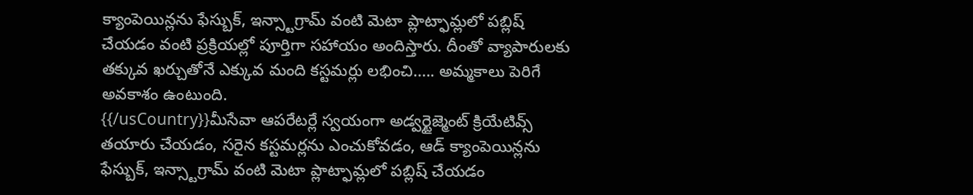క్యాంపెయిన్లను ఫేస్బుక్, ఇన్స్టాగ్రామ్ వంటి మెటా ప్లాట్ఫామ్లలో పబ్లిష్ చేయడం వంటి ప్రక్రియల్లో పూర్తిగా సహాయం అందిస్తారు. దీంతో వ్యాపారులకు తక్కువ ఖర్చుతోనే ఎక్కువ మంది కస్టమర్లు లభించి….. అమ్మకాలు పెరిగే అవకాశం ఉంటుంది.
{{/usCountry}}మీసేవా ఆపరేటర్లే స్వయంగా అడ్వర్టైజ్మెంట్ క్రియేటివ్స్ తయారు చేయడం, సరైన కస్టమర్లను ఎంచుకోవడం, ఆడ్ క్యాంపెయిన్లను ఫేస్బుక్, ఇన్స్టాగ్రామ్ వంటి మెటా ప్లాట్ఫామ్లలో పబ్లిష్ చేయడం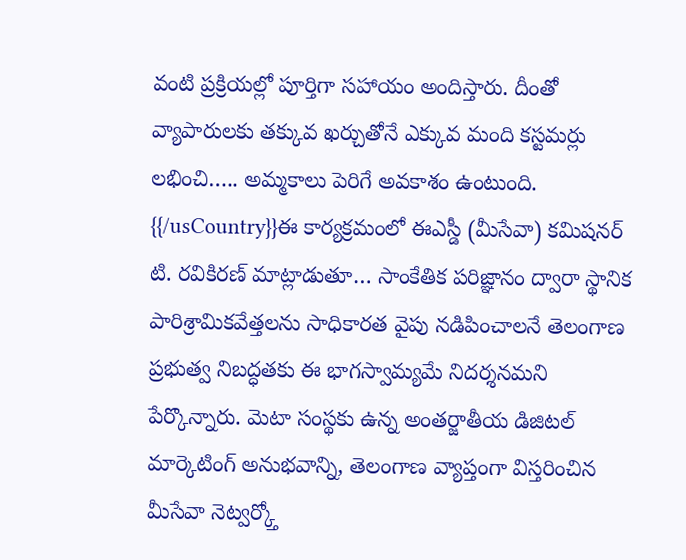వంటి ప్రక్రియల్లో పూర్తిగా సహాయం అందిస్తారు. దీంతో వ్యాపారులకు తక్కువ ఖర్చుతోనే ఎక్కువ మంది కస్టమర్లు లభించి….. అమ్మకాలు పెరిగే అవకాశం ఉంటుంది.
{{/usCountry}}ఈ కార్యక్రమంలో ఈఎస్డీ (మీసేవా) కమిషనర్ టి. రవికిరణ్ మాట్లాడుతూ… సాంకేతిక పరిజ్ఞానం ద్వారా స్థానిక పారిశ్రామికవేత్తలను సాధికారత వైపు నడిపించాలనే తెలంగాణ ప్రభుత్వ నిబద్ధతకు ఈ భాగస్వామ్యమే నిదర్శనమని పేర్కొన్నారు. మెటా సంస్థకు ఉన్న అంతర్జాతీయ డిజిటల్ మార్కెటింగ్ అనుభవాన్ని, తెలంగాణ వ్యాప్తంగా విస్తరించిన మీసేవా నెట్వర్క్తో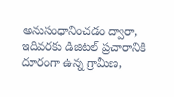అనుసంధానించడం ద్వారా, ఇదివరకు డిజిటల్ ప్రచారానికి దూరంగా ఉన్న గ్రామీణ,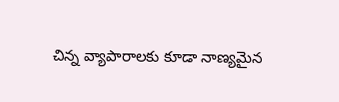చిన్న వ్యాపారాలకు కూడా నాణ్యమైన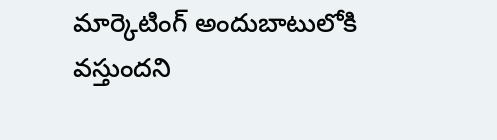మార్కెటింగ్ అందుబాటులోకి వస్తుందని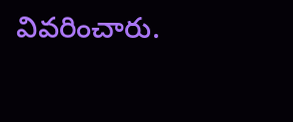వివరించారు.